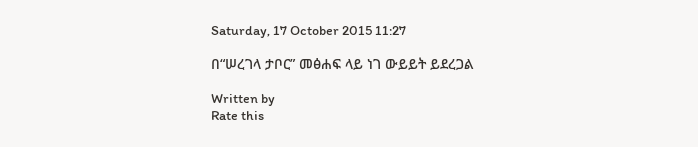Saturday, 17 October 2015 11:27

በ“ሠረገላ ታቦር” መፅሐፍ ላይ ነገ ውይይት ይደረጋል

Written by
Rate this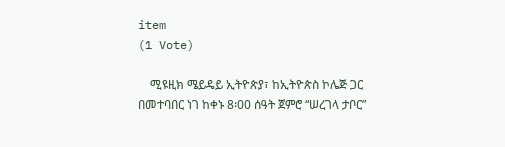item
(1 Vote)

    ሚዩዚክ ሜይዴይ ኢትዮጵያ፣ ከኢትዮጵስ ኮሌጅ ጋር በመተባበር ነገ ከቀኑ 8፡00 ሰዓት ጀምሮ “ሠረገላ ታቦር”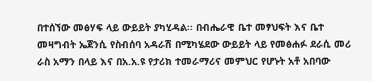በተሰኘው መፅሃፍ ላይ ውይይት ያካሂዳል፡፡ በብሔራዊ ቤተ መፃህፍት እና ቤተ መዛግብት ኤጀንሲ የስብሰባ አዳራሽ በሚካሄደው ውይይት ላይ የመፅሐፉ ደራሲ መሪ ራስ አማን በላይ እና በአ.አ.ዩ የታሪክ ተመራማሪና መምህር የሆኑት አቶ አበባው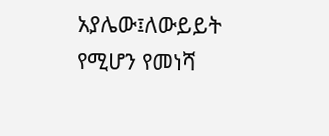አያሌው፤ለውይይት የሚሆን የመነሻ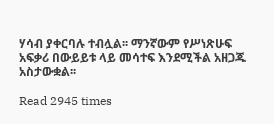ሃሳብ ያቀርባሉ ተብሏል፡፡ ማንኛውም የሥነጽሁፍ አፍቃሪ በውይይቱ ላይ መሳተፍ እንደሚችል አዘጋጁ አስታውቋል፡፡

Read 2945 times